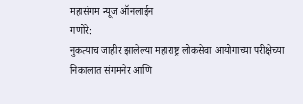महासंगम न्यूज ऑनलाईन
गणोरे:
नुकत्याच जाहीर झालेल्या महाराष्ट्र लोकसेवा आयोगाच्या परीक्षेच्या निकालात संगमनेर आणि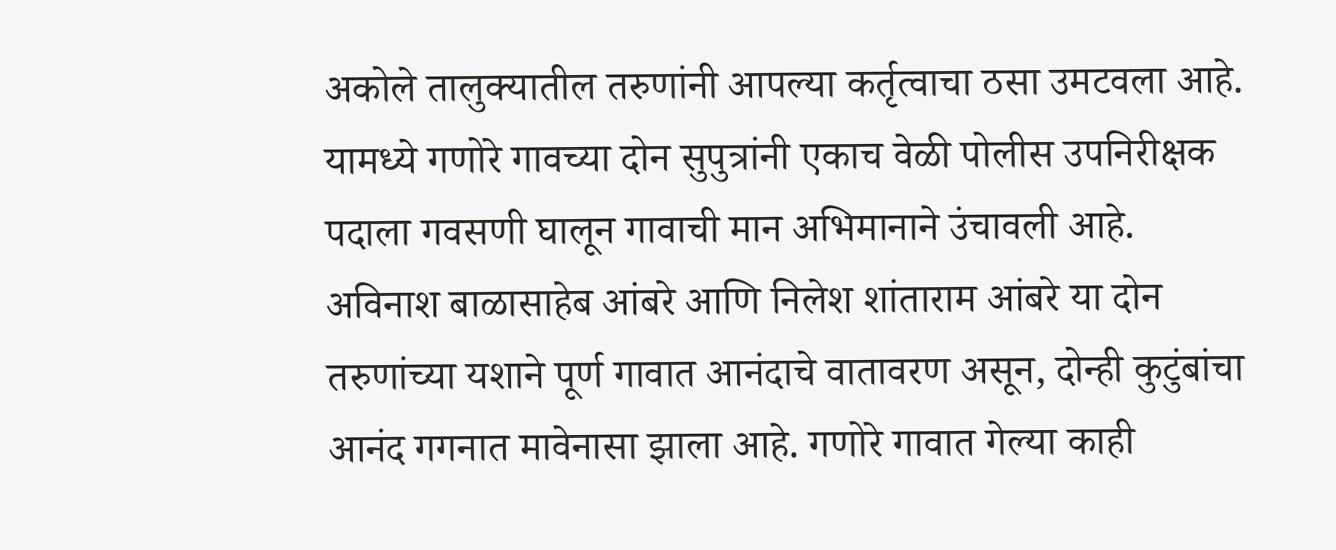अकोले तालुक्यातील तरुणांनी आपल्या कर्तृत्वाचा ठसा उमटवला आहे. यामध्ये गणोरे गावच्या दोन सुपुत्रांनी एकाच वेळी पोलीस उपनिरीक्षक पदाला गवसणी घालून गावाची मान अभिमानाने उंचावली आहे.
अविनाश बाळासाहेब आंबरे आणि निलेश शांताराम आंबरे या दोन तरुणांच्या यशाने पूर्ण गावात आनंदाचे वातावरण असून, दोन्ही कुटुंबांचा आनंद गगनात मावेनासा झाला आहे. गणोरे गावात गेल्या काही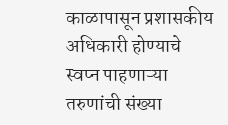काळापासून प्रशासकीय अधिकारी होण्याचे स्वप्न पाहणाऱ्या तरुणांची संख्या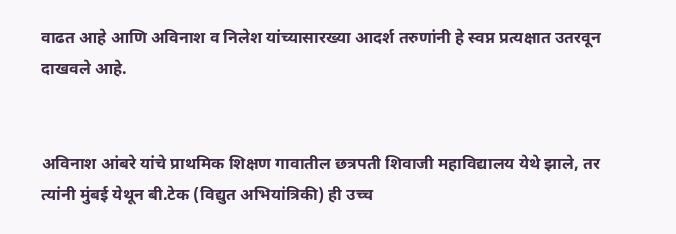वाढत आहे आणि अविनाश व निलेश यांच्यासारख्या आदर्श तरुणांनी हे स्वप्न प्रत्यक्षात उतरवून दाखवले आहे.


अविनाश आंबरे यांचे प्राथमिक शिक्षण गावातील छत्रपती शिवाजी महाविद्यालय येथे झाले, तर त्यांनी मुंबई येथून बी.टेक (विद्युत अभियांत्रिकी) ही उच्च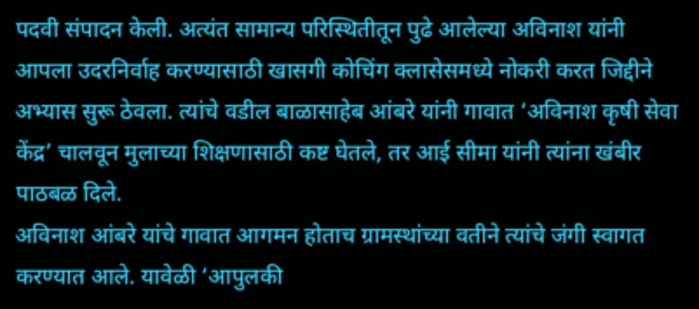पदवी संपादन केली. अत्यंत सामान्य परिस्थितीतून पुढे आलेल्या अविनाश यांनी आपला उदरनिर्वाह करण्यासाठी खासगी कोचिंग क्लासेसमध्ये नोकरी करत जिद्दीने अभ्यास सुरू ठेवला. त्यांचे वडील बाळासाहेब आंबरे यांनी गावात ‘अविनाश कृषी सेवा केंद्र’ चालवून मुलाच्या शिक्षणासाठी कष्ट घेतले, तर आई सीमा यांनी त्यांना खंबीर पाठबळ दिले.
अविनाश आंबरे यांचे गावात आगमन होताच ग्रामस्थांच्या वतीने त्यांचे जंगी स्वागत करण्यात आले. यावेळी ‘आपुलकी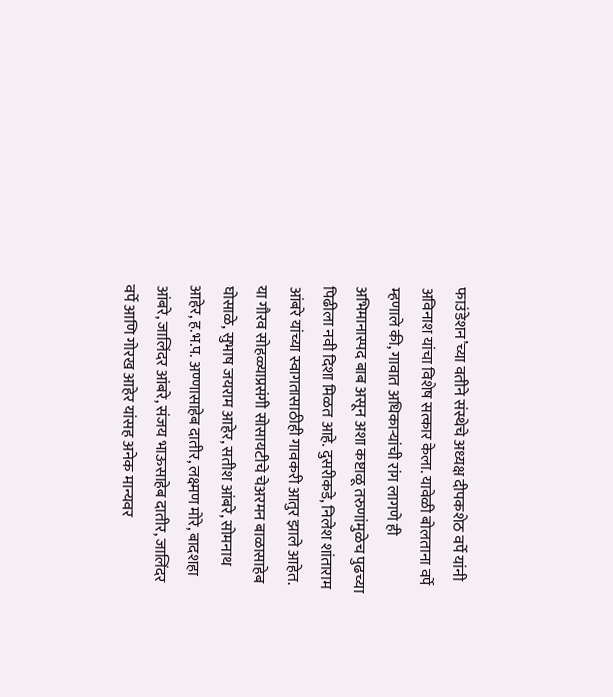फाउंडेशन’च्या वतीने संस्थेचे अध्यक्ष दीपकशेठ वर्पे यांनी अविनाश यांचा विशेष सत्कार केला. यावेळी बोलताना वर्पे म्हणाले की, गावात अधिकाऱ्यांची रांग लागणे ही अभिमानास्पद बाब असून अशा कष्टाळू तरुणांमुळेच पुढच्या पिढीला नवी दिशा मिळत आहे. दुसरीकडे, निलेश शांताराम आंबरे यांच्या स्वागतासाठीही गावकरी आतुर झाले आहेत.
या गौरव सोहळ्याप्रसंगी सोसायटीचे चेअरमन बाळासाहेब घोसाळे, सुभाष जयराम आहेर, सतीश आंबरे, सोमनाथ आहेर, ह.भ.प. अण्णासाहेब दातीर, लक्ष्मण मोरे, बादशहा आंबरे, जालिंदर आंबरे, संजय भाऊसाहेब दातीर, जालिंदर वर्पे आणि गोरख आहेर यांसह अनेक मान्यवर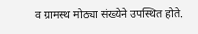व ग्रामस्थ मोठ्या संख्येने उपस्थित होते.